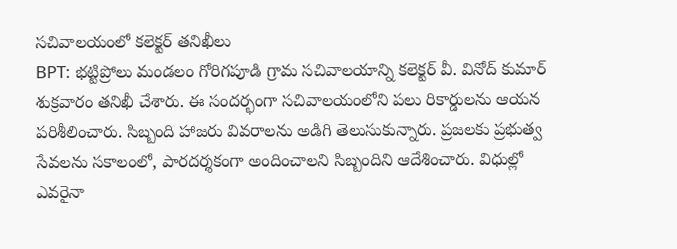సచివాలయంలో కలెక్టర్ తనిఖీలు
BPT: భట్టిప్రోలు మండలం గోరిగపూడి గ్రామ సచివాలయాన్ని కలెక్టర్ వీ. వినోద్ కుమార్ శుక్రవారం తనిఖీ చేశారు. ఈ సందర్భంగా సచివాలయంలోని పలు రికార్డులను ఆయన పరిశీలించారు. సిబ్బంది హాజరు వివరాలను అడిగి తెలుసుకున్నారు. ప్రజలకు ప్రభుత్వ సేవలను సకాలంలో, పారదర్శకంగా అందించాలని సిబ్బందిని ఆదేశించారు. విధుల్లో ఎవరైనా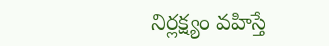నిర్లక్ష్యం వహిస్తే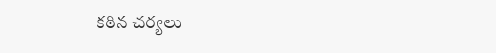కఠిన చర్యలు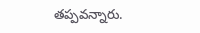తప్పవన్నారు.